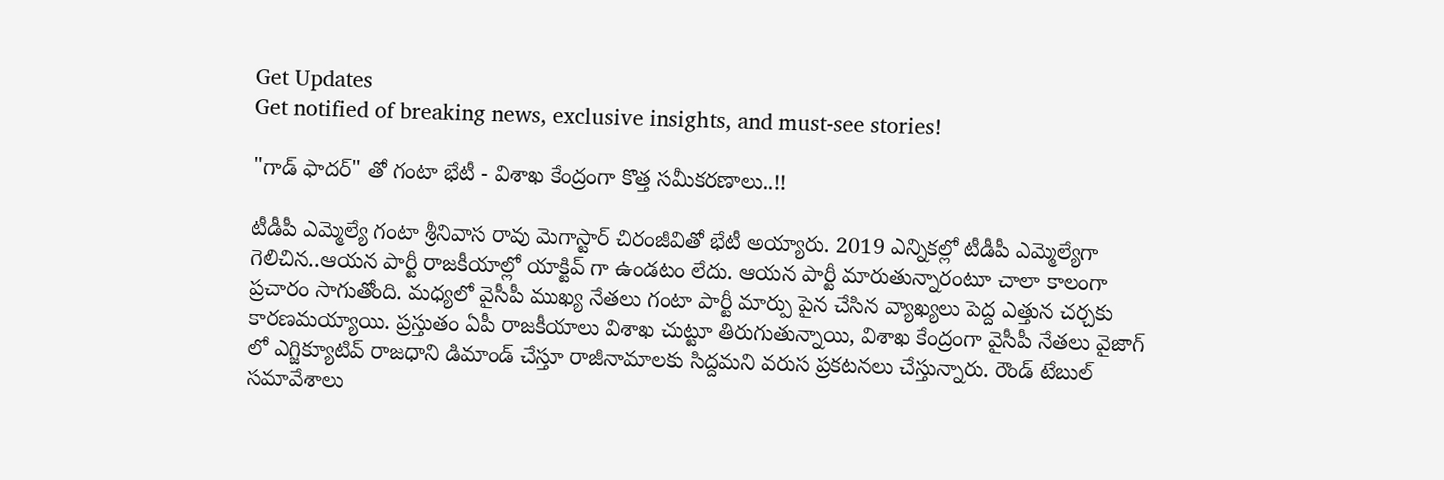Get Updates
Get notified of breaking news, exclusive insights, and must-see stories!

"గాడ్ ఫాదర్" తో గంటా భేటీ - విశాఖ కేంద్రంగా కొత్త సమీకరణాలు..!!

టీడీపీ ఎమ్మెల్యే గంటా శ్రీనివాస రావు మెగాస్టార్ చిరంజీవితో భేటీ అయ్యారు. 2019 ఎన్నికల్లో టీడీపీ ఎమ్మెల్యేగా గెలిచిన..ఆయన పార్టీ రాజకీయాల్లో యాక్టివ్ గా ఉండటం లేదు. ఆయన పార్టీ మారుతున్నారంటూ చాలా కాలంగా ప్రచారం సాగుతోంది. మధ్యలో వైసీపీ ముఖ్య నేతలు గంటా పార్టీ మార్పు పైన చేసిన వ్యాఖ్యలు పెద్ద ఎత్తున చర్చకు కారణమయ్యాయి. ప్రస్తుతం ఏపీ రాజకీయాలు విశాఖ చుట్టూ తిరుగుతున్నాయి, విశాఖ కేంద్రంగా వైసీపీ నేతలు వైజాగ్ లో ఎగ్జిక్యూటివ్ రాజధాని డిమాండ్ చేస్తూ రాజీనామాలకు సిద్దమని వరుస ప్రకటనలు చేస్తున్నారు. రౌండ్ టేబుల్ సమావేశాలు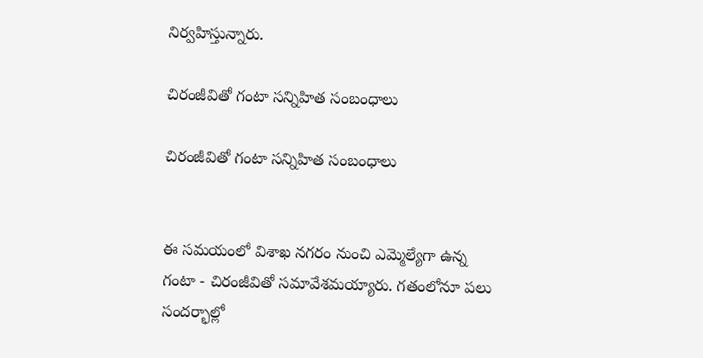నిర్వహిస్తున్నారు.

చిరంజీవితో గంటా సన్నిహిత సంబంధాలు

చిరంజీవితో గంటా సన్నిహిత సంబంధాలు


ఈ సమయంలో విశాఖ నగరం నుంచి ఎమ్మెల్యేగా ఉన్న గంటా - చిరంజీవితో సమావేశమయ్యారు. గతంలోనూ పలు సందర్భాల్లో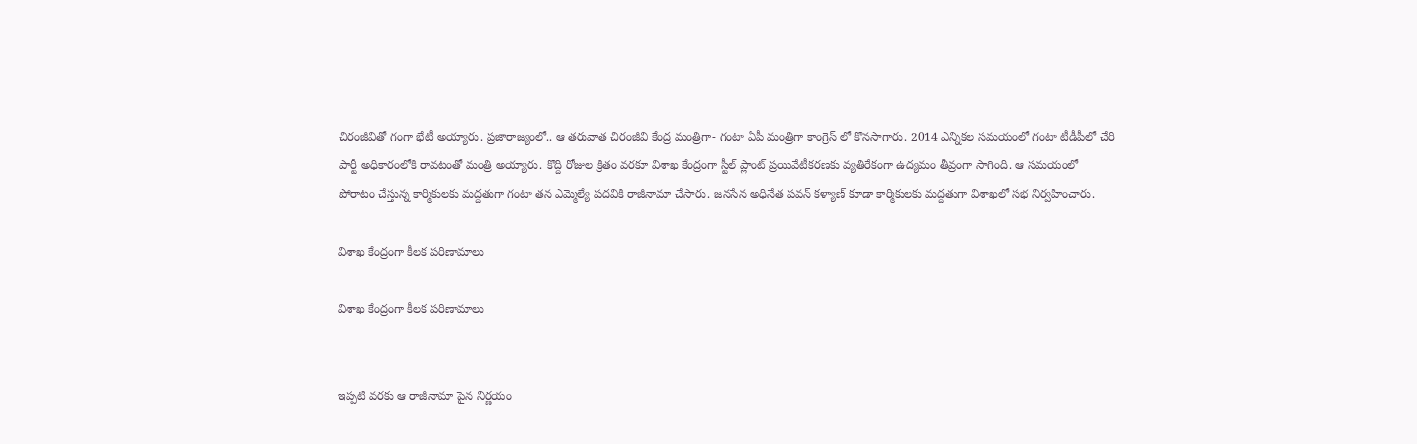చిరంజీవితో గంగా భేటీ అయ్యారు. ప్రజారాజ్యంలో.. ఆ తరువాత చిరంజీవి కేంద్ర మంత్రిగా- గంటా ఏపీ మంత్రిగా కాంగ్రెస్ లో కొనసాగారు. 2014 ఎన్నికల సమయంలో గంటా టీడీపీలో చేరి పార్టీ అధికారంలోకి రావటంతో మంత్రి అయ్యారు. కొద్ది రోజుల క్రితం వరకూ విశాఖ కేంద్రంగా స్టీల్ ప్లాంట్ ప్రయివేటీకరణకు వ్యతిరేకంగా ఉద్యమం తీవ్రంగా సాగింది. ఆ సమయంలో పోరాటం చేస్తున్న కార్మికులకు మద్దతుగా గంటా తన ఎమ్మెల్యే పదవికి రాజీనామా చేసారు. జనసేన అధినేత పవన్ కళ్యాణ్ కూడా కార్మికులకు మద్దతుగా విశాఖలో సభ నిర్వహించారు.

విశాఖ కేంద్రంగా కీలక పరిణామాలు

విశాఖ కేంద్రంగా కీలక పరిణామాలు


ఇప్పటి వరకు ఆ రాజీనామా పైన నిర్ణయం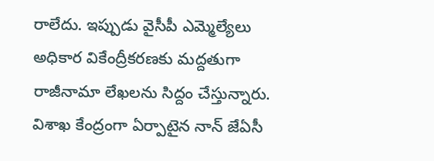రాలేదు. ఇప్పుడు వైసీపీ ఎమ్మెల్యేలు అధికార వికేంద్రీకరణకు మద్దతుగా రాజీనామా లేఖలను సిద్దం చేస్తున్నారు. విశాఖ కేంద్రంగా ఏర్పాటైన నాన్ జేఏసీ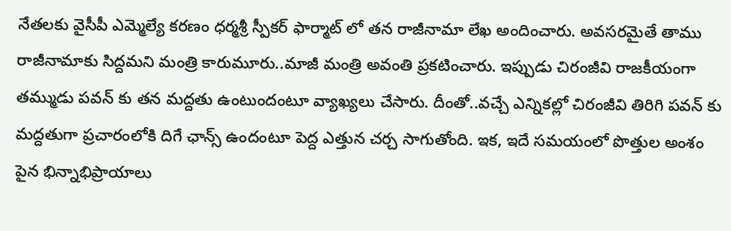నేతలకు వైసీపీ ఎమ్మెల్యే కరణం ధర్మశ్రీ స్పీకర్ ఫార్మాట్ లో తన రాజీనామా లేఖ అందించారు. అవసరమైతే తాము రాజీనామాకు సిద్దమని మంత్రి కారుమూరు..మాజీ మంత్రి అవంతి ప్రకటించారు. ఇప్పుడు చిరంజీవి రాజకీయంగా తమ్ముడు పవన్ కు తన మద్దతు ఉంటుందంటూ వ్యాఖ్యలు చేసారు. దీంతో..వచ్చే ఎన్నికల్లో చిరంజీవి తిరిగి పవన్ కు మద్దతుగా ప్రచారంలోకి దిగే ఛాన్స్ ఉందంటూ పెద్ద ఎత్తున చర్చ సాగుతోంది. ఇక, ఇదే సమయంలో పొత్తుల అంశం పైన భిన్నాభిప్రాయాలు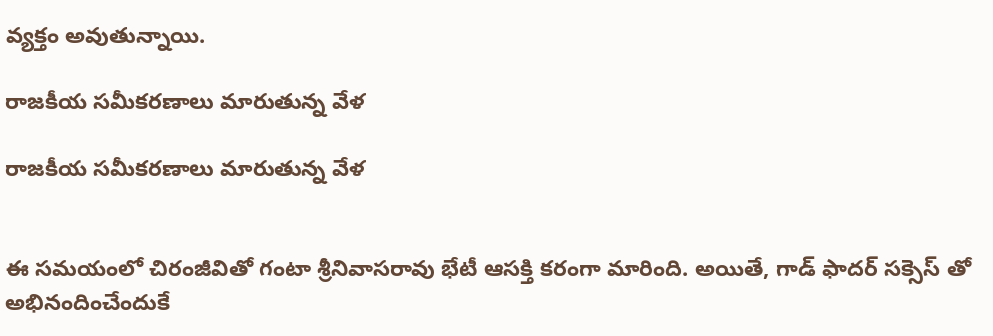వ్యక్తం అవుతున్నాయి.

రాజకీయ సమీకరణాలు మారుతున్న వేళ

రాజకీయ సమీకరణాలు మారుతున్న వేళ


ఈ సమయంలో చిరంజీవితో గంటా శ్రీనివాసరావు భేటీ ఆసక్తి కరంగా మారింది. అయితే, గాడ్ ఫాదర్ సక్సెస్ తో అభినందించేందుకే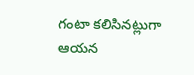గంటా కలిసినట్లుగా ఆయన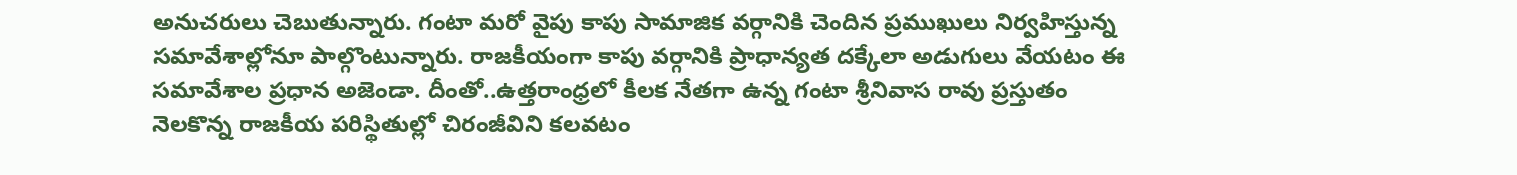అనుచరులు చెబుతున్నారు. గంటా మరో వైపు కాపు సామాజిక వర్గానికి చెందిన ప్రముఖులు నిర్వహిస్తున్న సమావేశాల్లోనూ పాల్గొంటున్నారు. రాజకీయంగా కాపు వర్గానికి ప్రాధాన్యత దక్కేలా అడుగులు వేయటం ఈ సమావేశాల ప్రధాన అజెండా. దీంతో..ఉత్తరాంధ్రలో కీలక నేతగా ఉన్న గంటా శ్రీనివాస రావు ప్రస్తుతం నెలకొన్న రాజకీయ పరిస్థితుల్లో చిరంజీవిని కలవటం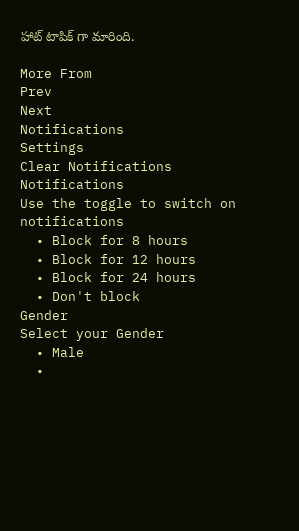హాట్ టాపిక్ గా మారింది.

More From
Prev
Next
Notifications
Settings
Clear Notifications
Notifications
Use the toggle to switch on notifications
  • Block for 8 hours
  • Block for 12 hours
  • Block for 24 hours
  • Don't block
Gender
Select your Gender
  • Male
  •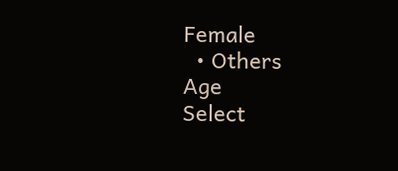Female
  • Others
Age
Select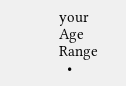your Age Range
  •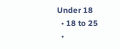Under 18
  • 18 to 25
  •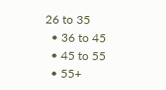26 to 35
  • 36 to 45
  • 45 to 55
  • 55+